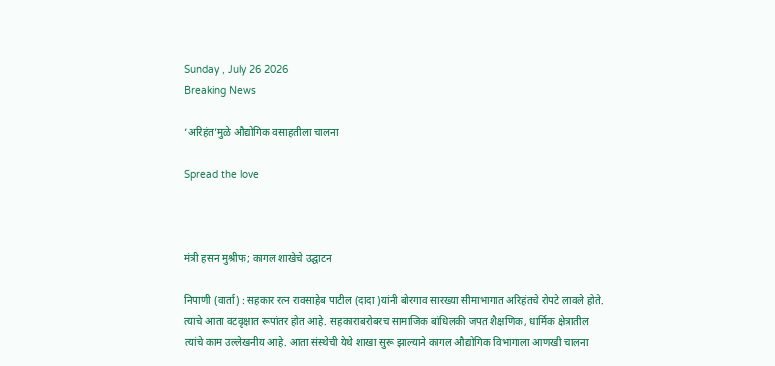Sunday , July 26 2026
Breaking News

‘अरिहंत’मुळे औद्योगिक वसाहतीला चालना

Spread the love



मंत्री हसन मुश्रीफ; कागल शाखेचे उद्घाटन

निपाणी (वार्ता) : सहकार रत्न रावसाहेब पाटील (दादा )यांनी बोरगाव सारख्या सीमाभागात अरिहंतचे रोपटे लावले होते. त्याचे आता वटवृक्षात रूपांतर होत आहे. सहकाराबरोबरच सामाजिक बांधिलकी जपत शैक्षणिक, धार्मिक क्षेत्रातील त्यांचे काम उल्लेखनीय आहे. आता संस्थेची येथे शाखा सुरू झाल्याने कागल औद्योगिक विभागाला आणखी चालना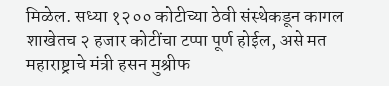मिळेल. सध्या १२०० कोटीच्या ठेवी संस्थेकडून कागल शाखेतच २ हजार कोटींचा टप्पा पूर्ण होईल, असे मत महाराष्ट्राचे मंत्री हसन मुश्रीफ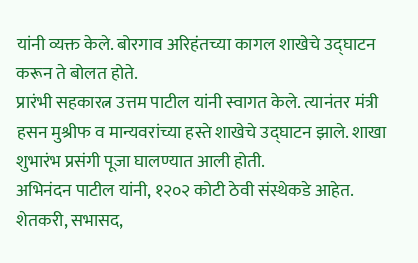यांनी व्यक्त केले. बोरगाव अरिहंतच्या कागल शाखेचे उद्घाटन करून ते बोलत होते.
प्रारंभी सहकारत्न उत्तम पाटील यांनी स्वागत केले. त्यानंतर मंत्री हसन मुश्रीफ व मान्यवरांच्या हस्ते शाखेचे उद्घाटन झाले. शाखा शुभारंभ प्रसंगी पूजा घालण्यात आली होती.
अभिनंदन पाटील यांनी, १२०२ कोटी ठेवी संस्थेकडे आहेत. शेतकरी, सभासद,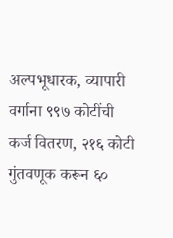अल्पभूधारक, व्यापारी वर्गाना ९९७ कोटींची कर्ज वितरण, २१६ कोटी गुंतवणूक करून ६०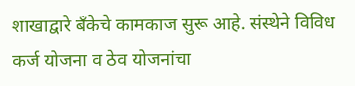शाखाद्वारे बँकेचे कामकाज सुरू आहे. संस्थेने विविध कर्ज योजना व ठेव योजनांचा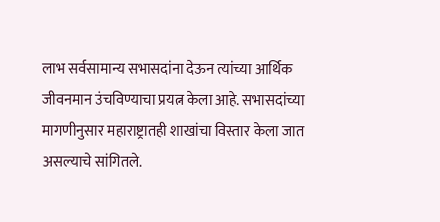लाभ सर्वसामान्य सभासदांना देऊन त्यांच्या आर्थिक जीवनमान उंचविण्याचा प्रयत्न केला आहे. सभासदांच्या मागणीनुसार महाराष्ट्रातही शाखांचा विस्तार केला जात असल्याचे सांगितले.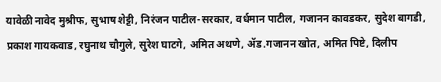यावेळी नावेद मुश्रीफ, सुभाष शेट्टी, निरंजन पाटील-सरकार, वर्धमान पाटील, गजानन कावडकर, सुदेश बागडी, प्रकाश गायकवाड, रघुनाथ चौगुले, सुरेश घाटगे, अमित अथणे, ॲड.गजानन खोत, अमित पिष्टे, दिलीप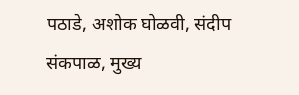पठाडे, अशोक घोळवी, संदीप संकपाळ, मुख्य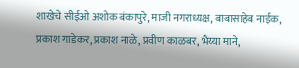शाखेचे सीईओ अशोक बंकापुरे, माजी नगराध्यक्ष, बाबासाहेब नाईक, प्रकाश गाडेकर, प्रकाश नाळे, प्रवीण काळबर, भैय्या माने,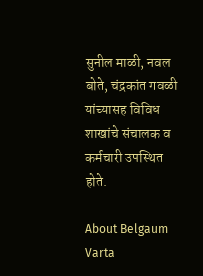सुनील माळी, नवल बोते, चंद्रकांत गवळी यांच्यासह विविध शाखांचे संचालक व कर्मचारी उपस्थित होते.

About Belgaum Varta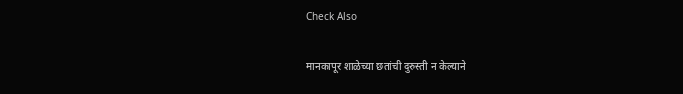Check Also

मानकापूर शाळेच्या छतांची दुरुस्ती न केल्याने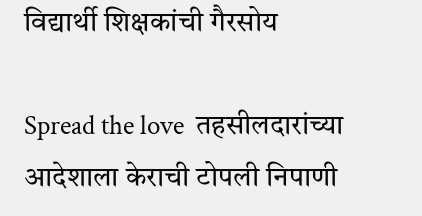विद्यार्थी शिक्षकांची गैरसोय

Spread the love  तहसीलदारांच्या आदेशाला केराची टोपली निपाणी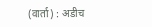(वार्ता) : अडीच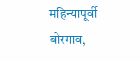महिन्यापूर्वी बोरगाव,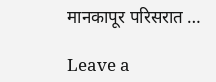मानकापूर परिसरात …

Leave a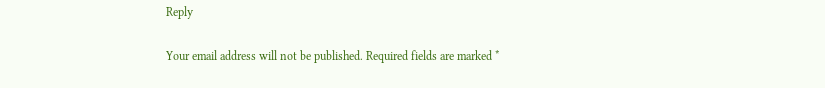Reply

Your email address will not be published. Required fields are marked *